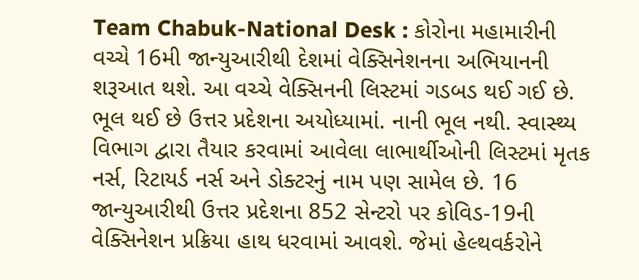Team Chabuk-National Desk : કોરોના મહામારીની વચ્ચે 16મી જાન્યુઆરીથી દેશમાં વેક્સિનેશનના અભિયાનની શરૂઆત થશે. આ વચ્ચે વેક્સિનની લિસ્ટમાં ગડબડ થઈ ગઈ છે. ભૂલ થઈ છે ઉત્તર પ્રદેશના અયોધ્યામાં. નાની ભૂલ નથી. સ્વાસ્થ્ય વિભાગ દ્વારા તૈયાર કરવામાં આવેલા લાભાર્થીઓની લિસ્ટમાં મૃતક નર્સ, રિટાયર્ડ નર્સ અને ડોક્ટરનું નામ પણ સામેલ છે. 16 જાન્યુઆરીથી ઉત્તર પ્રદેશના 852 સેન્ટરો પર કોવિડ-19ની વેક્સિનેશન પ્રક્રિયા હાથ ધરવામાં આવશે. જેમાં હેલ્થવર્કરોને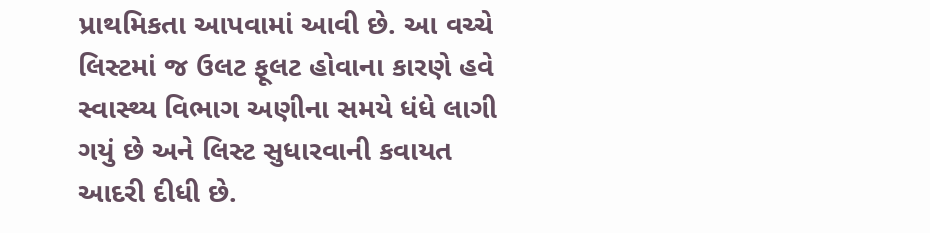પ્રાથમિકતા આપવામાં આવી છે. આ વચ્ચે લિસ્ટમાં જ ઉલટ ફૂલટ હોવાના કારણે હવે સ્વાસ્થ્ય વિભાગ અણીના સમયે ધંધે લાગી ગયું છે અને લિસ્ટ સુધારવાની કવાયત આદરી દીધી છે.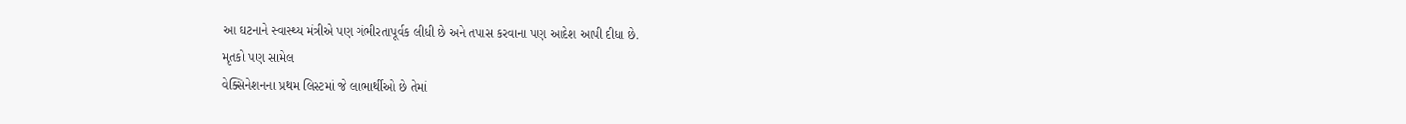આ ઘટનાને સ્વાસ્થ્ય મંત્રીએ પણ ગંભીરતાપૂર્વક લીધી છે અને તપાસ કરવાના પણ આદેશ આપી દીધા છે.
મૃતકો પણ સામેલ
વેક્સિનેશનના પ્રથમ લિસ્ટમાં જે લાભાર્થીઓ છે તેમાં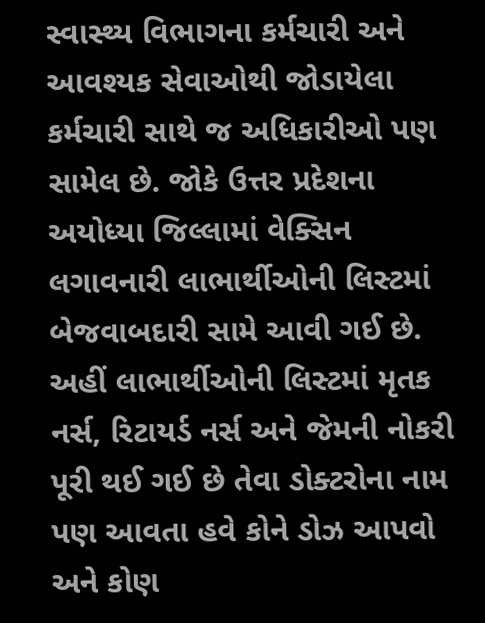સ્વાસ્થ્ય વિભાગના કર્મચારી અને આવશ્યક સેવાઓથી જોડાયેલા કર્મચારી સાથે જ અધિકારીઓ પણ સામેલ છે. જોકે ઉત્તર પ્રદેશના અયોધ્યા જિલ્લામાં વેક્સિન લગાવનારી લાભાર્થીઓની લિસ્ટમાં બેજવાબદારી સામે આવી ગઈ છે. અહીં લાભાર્થીઓની લિસ્ટમાં મૃતક નર્સ, રિટાયર્ડ નર્સ અને જેમની નોકરી પૂરી થઈ ગઈ છે તેવા ડોક્ટરોના નામ પણ આવતા હવે કોને ડોઝ આપવો અને કોણ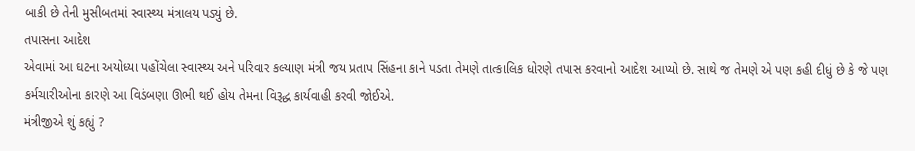બાકી છે તેની મુસીબતમાં સ્વાસ્થ્ય મંત્રાલય પડ્યું છે.
તપાસના આદેશ
એવામાં આ ઘટના અયોધ્યા પહોંચેલા સ્વાસ્થ્ય અને પરિવાર કલ્યાણ મંત્રી જય પ્રતાપ સિંહના કાને પડતા તેમણે તાત્કાલિક ધોરણે તપાસ કરવાનો આદેશ આપ્યો છે. સાથે જ તેમણે એ પણ કહી દીધું છે કે જે પણ કર્મચારીઓના કારણે આ વિડંબણા ઊભી થઈ હોય તેમના વિરૂદ્ધ કાર્યવાહી કરવી જોઈએ.
મંત્રીજીએ શું કહ્યું ?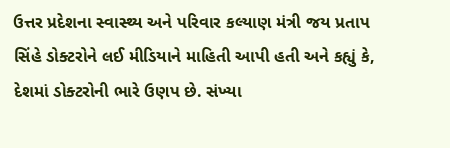ઉત્તર પ્રદેશના સ્વાસ્થ્ય અને પરિવાર કલ્યાણ મંત્રી જય પ્રતાપ સિંહે ડોક્ટરોને લઈ મીડિયાને માહિતી આપી હતી અને કહ્યું કે, દેશમાં ડોક્ટરોની ભારે ઉણપ છે. સંખ્યા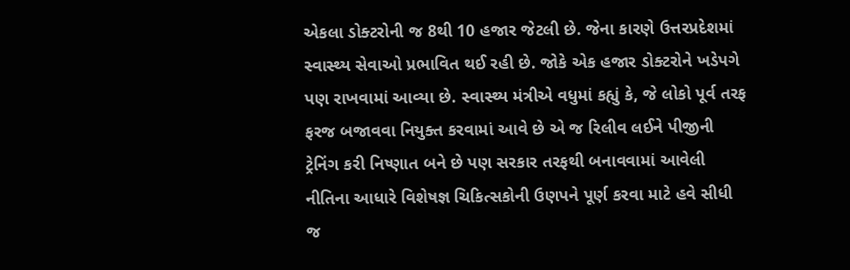એકલા ડોક્ટરોની જ 8થી 10 હજાર જેટલી છે. જેના કારણે ઉત્તરપ્રદેશમાં સ્વાસ્થ્ય સેવાઓ પ્રભાવિત થઈ રહી છે. જોકે એક હજાર ડોક્ટરોને ખડેપગે પણ રાખવામાં આવ્યા છે. સ્વાસ્થ્ય મંત્રીએ વધુમાં કહ્યું કે, જે લોકો પૂર્વ તરફ ફરજ બજાવવા નિયુક્ત કરવામાં આવે છે એ જ રિલીવ લઈને પીજીની ટ્રેનિંગ કરી નિષ્ણાત બને છે પણ સરકાર તરફથી બનાવવામાં આવેલી નીતિના આધારે વિશેષજ્ઞ ચિકિત્સકોની ઉણપને પૂર્ણ કરવા માટે હવે સીધી જ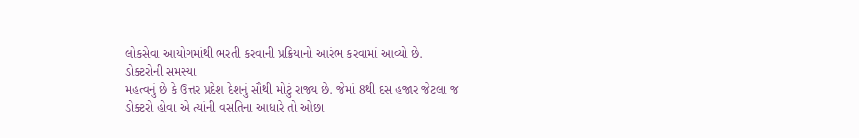લોકસેવા આયોગમાંથી ભરતી કરવાની પ્રક્રિયાનો આરંભ કરવામાં આવ્યો છે.
ડોક્ટરોની સમસ્યા
મહત્વનું છે કે ઉત્તર પ્રદેશ દેશનું સૌથી મોટું રાજ્ય છે. જેમાં 8થી દસ હજાર જેટલા જ ડોક્ટરો હોવા એ ત્યાંની વસતિના આધારે તો ઓછા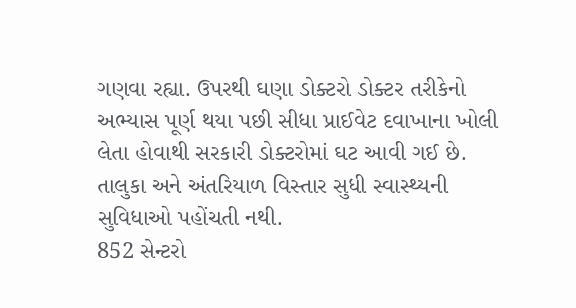ગણવા રહ્યા. ઉપરથી ઘણા ડોક્ટરો ડોક્ટર તરીકેનો અભ્યાસ પૂર્ણ થયા પછી સીધા પ્રાઈવેટ દવાખાના ખોલી લેતા હોવાથી સરકારી ડોક્ટરોમાં ઘટ આવી ગઈ છે. તાલુકા અને અંતરિયાળ વિસ્તાર સુધી સ્વાસ્થ્યની સુવિધાઓ પહોંચતી નથી.
852 સેન્ટરો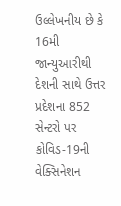ઉલ્લેખનીય છે કે 16મી જાન્યુઆરીથી દેશની સાથે ઉત્તર પ્રદેશના 852 સેન્ટરો પર કોવિડ-19ની વેક્સિનેશન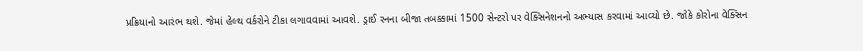પ્રક્રિયાનો આરંભ થશે. જેમાં હેલ્થ વર્કરોને ટીકા લગાવવામાં આવશે. ડ્રાઈ રનના બીજા તબક્કામાં 1500 સેન્ટરો પર વેક્સિનેશનનો અભ્યાસ કરવામાં આવ્યો છે. જોકે કોરોના વેક્સિન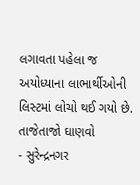લગાવતા પહેલા જ અયોધ્યાના લાભાર્થીઓની લિસ્ટમાં લોચો થઈ ગયો છે.
તાજેતાજો ઘાણવો
- સુરેન્દ્રનગર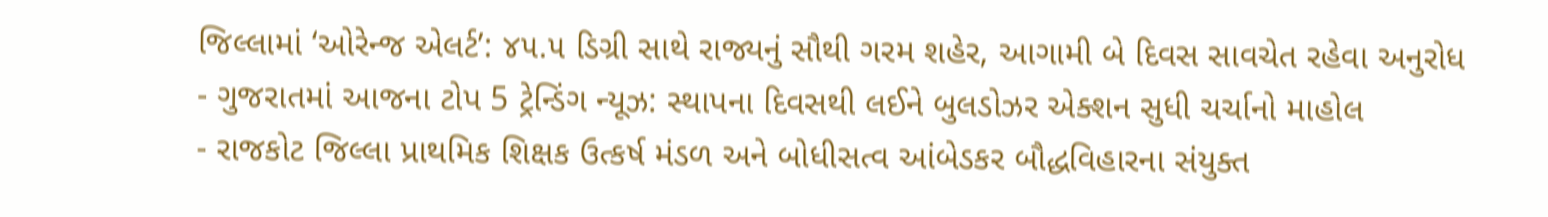જિલ્લામાં ‘ઓરેન્જ એલર્ટ’: ૪૫.૫ ડિગ્રી સાથે રાજ્યનું સૌથી ગરમ શહેર, આગામી બે દિવસ સાવચેત રહેવા અનુરોધ
- ગુજરાતમાં આજના ટોપ 5 ટ્રેન્ડિંગ ન્યૂઝ: સ્થાપના દિવસથી લઈને બુલડોઝર એક્શન સુધી ચર્ચાનો માહોલ
- રાજકોટ જિલ્લા પ્રાથમિક શિક્ષક ઉત્કર્ષ મંડળ અને બોધીસત્વ આંબેડકર બૌદ્ધવિહારના સંયુક્ત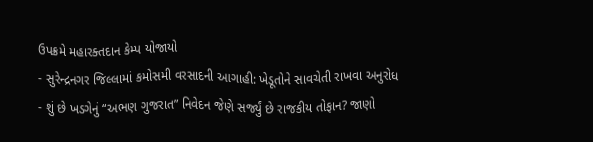ઉપક્રમે મહારક્તદાન કેમ્પ યોજાયો
- સુરેન્દ્રનગર જિલ્લામાં કમોસમી વરસાદની આગાહી: ખેડૂતોને સાવચેતી રાખવા અનુરોધ
- શું છે ખડગેનું “અભણ ગુજરાત” નિવેદન જેણે સર્જ્યું છે રાજકીય તોફાન? જાણો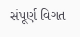સંપૂર્ણ વિગત